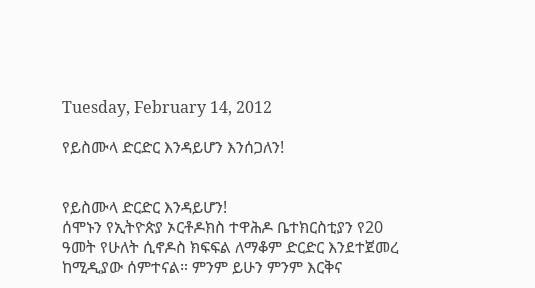Tuesday, February 14, 2012

የይስሙላ ድርድር እንዳይሆን እንሰጋለን!


የይስሙላ ድርድር እንዳይሆን!
ሰሞኑን የኢትዮጵያ ኦርቶዶክስ ተዋሕዶ ቤተክርስቲያን የ20 ዓመት የሁለት ሲኖዶስ ክፍፍል ለማቆም ድርድር እንደተጀመረ ከሚዲያው ሰምተናል። ምንም ይሁን ምንም እርቅና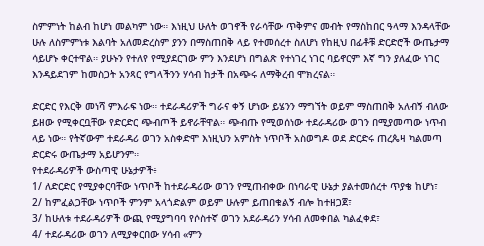ስምምነት ከልብ ከሆነ መልካም ነው። እነዚህ ሁለት ወገኖች የራሳቸው ጥቅምና መብት የማስከበር ዓላማ እንዳላቸው ሁሉ ለስምምነቱ እልባት አለመድረስም ያንን በማስጠበቅ ላይ የተመሰረተ ስለሆነ የከዚህ በፊቶቹ ድርድሮች ውጤታማ ሳይሆኑ ቀርተዋል። ያሁኑን የተለየ የሚያደርገው ምን እንደሆነ በግልጽ የተነገረ ነገር ባይኖርም እኛ ግን ያለፈው ነገር እንዳይደገም ከመስጋት አንጻር የግላችንን ሃሳብ ከታች በአጭሩ ለማቅረብ ሞክረናል።

ድርድር የእርቅ መነሻ ምእራፍ ነው። ተደራዳሪዎች ግራና ቀኝ ሆነው ይሄንን ማግኘት ወይም ማስጠበቅ አለብኝ ብለው ይዘው የሚቀርቧቸው የድርድር ጭብጦች ይኖራቸዋል። ጭብጡ የሚወሰነው ተደራዳሪው ወገን በሚያመጣው ነጥብ ላይ ነው። የትኛውም ተደራዳሪ ወገን አስቀድሞ እነዚህን አምስት ነጥቦች አስወግዶ ወደ ድርድሩ ጠረጴዛ ካልመጣ ድርድሩ ውጤታማ አይሆንም።
የተደራዳሪዎች ውስጣዊ ሁኔታዎች፥
1/ ለድርድር የሚያቀርባቸው ነጥቦች ከተደራዳሪው ወገን የሚጠብቀው በነባራዊ ሁኔታ ያልተመሰረተ ጥያቄ ከሆነ፣
2/ ከምፈልጋቸው ነጥቦች ምንም አላጎድልም ወይም ሁሉም ይጠበቁልኝ ብሎ ከተዘጋጀ፣
3/ ከሁለቱ ተደራዳሪዎች ውጪ የሚያግባባ የሶስተኛ ወገን አደራዳሪን ሃሳብ ለመቀበል ካልፈቀደ፣
4/ ተደራዳሪው ወገን ለሚያቀርበው ሃሳብ «ምን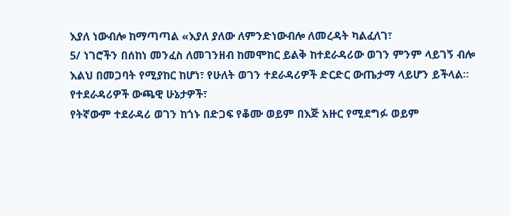እያለ ነውብሎ ከማጣጣል «እያለ ያለው ለምንድነውብሎ ለመረዳት ካልፈለገ፣
5/ ነገሮችን በሰከነ መንፈስ ለመገንዘብ ከመሞከር ይልቅ ከተደራዳሪው ወገን ምንም ላይገኝ ብሎ እልህ በመጋባት የሚያከር ከሆነ፣ የሁለት ወገን ተደራዳሪዎች ድርድር ውጤታማ ላይሆን ይችላል።
የተደራዳሪዎች ውጫዊ ሁኔታዎች፣
የትኛውም ተደራዳሪ ወገን ከጎኑ በድጋፍ የቆሙ ወይም በእጅ አዙር የሚደግፉ ወይም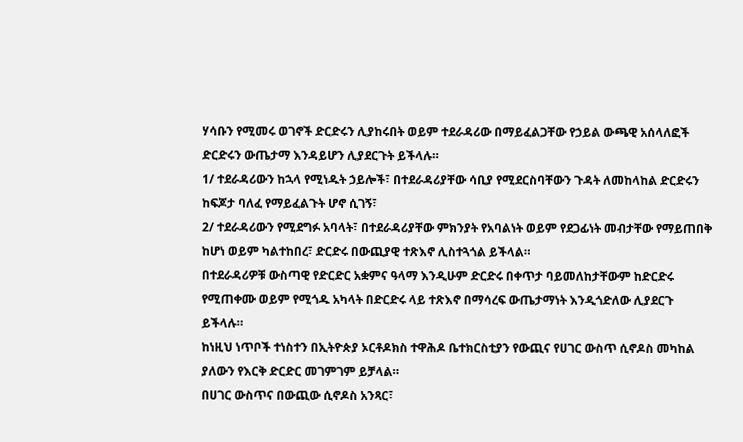ሃሳቡን የሚመሩ ወገኖች ድርድሩን ሊያከሩበት ወይም ተደራዳሪው በማይፈልጋቸው የኃይል ውጫዊ አሰላለፎች ድርድሩን ውጤታማ እንዳይሆን ሊያደርጉት ይችላሉ።
1/ ተደራዳሪውን ከኋላ የሚነዱት ኃይሎች፣ በተደራዳሪያቸው ሳቢያ የሚደርስባቸውን ጉዳት ለመከላከል ድርድሩን ከፍጆታ ባለፈ የማይፈልጉት ሆኖ ሲገኝ፣
2/ ተደራዳሪውን የሚደግፉ አባላት፣ በተደራዳሪያቸው ምክንያት የአባልነት ወይም የደጋፊነት መብታቸው የማይጠበቅ ከሆነ ወይም ካልተከበረ፣ ድርድሩ በውጪያዊ ተጽእኖ ሊስተጓጎል ይችላል።
በተደራዳሪዎቹ ውስጣዊ የድርድር አቋምና ዓላማ እንዲሁም ድርድሩ በቀጥታ ባይመለከታቸውም ከድርድሩ የሚጠቀሙ ወይም የሚጎዱ አካላት በድርድሩ ላይ ተጽእኖ በማሳረፍ ውጤታማነት እንዲጎድለው ሊያደርጉ ይችላሉ።
ከነዚህ ነጥቦች ተነስተን በኢትዮጵያ ኦርቶዶክስ ተዋሕዶ ቤተክርስቲያን የውጪና የሀገር ውስጥ ሲኖዶስ መካከል ያለውን የእርቅ ድርድር መገምገም ይቻላል።
በሀገር ውስጥና በውጪው ሲኖዶስ አንጻር፣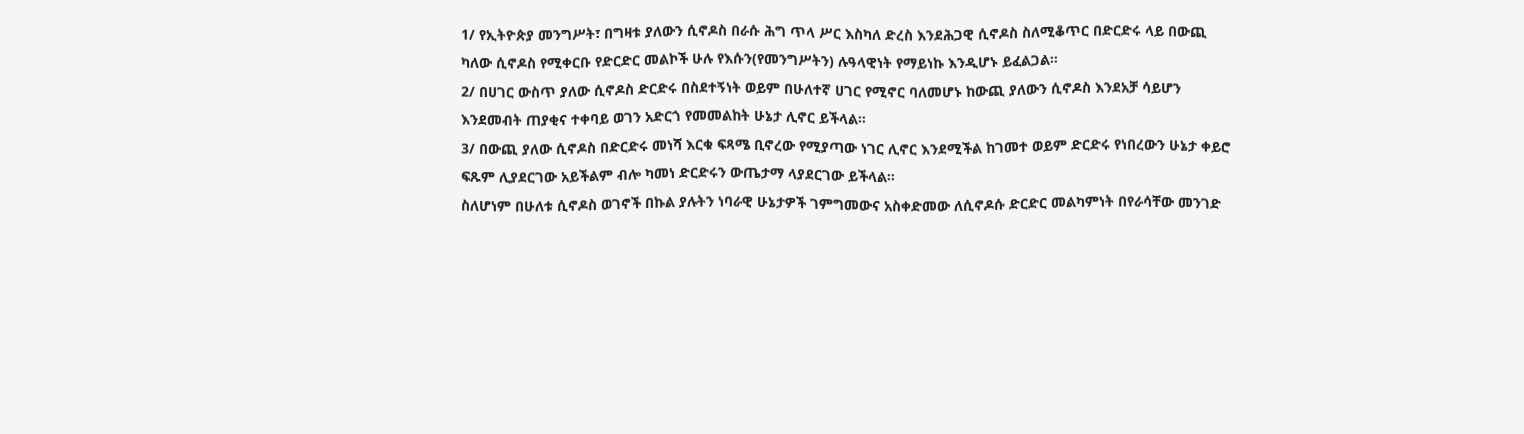1/ የኢትዮጵያ መንግሥት፣ በግዛቱ ያለውን ሲኖዶስ በራሱ ሕግ ጥላ ሥር እስካለ ድረስ እንደሕጋዊ ሲኖዶስ ስለሚቆጥር በድርድሩ ላይ በውጪ ካለው ሲኖዶስ የሚቀርቡ የድርድር መልኮች ሁሉ የእሱን(የመንግሥትን) ሉዓላዊነት የማይነኩ እንዲሆኑ ይፈልጋል።
2/ በሀገር ውስጥ ያለው ሲኖዶስ ድርድሩ በስደተኝነት ወይም በሁለተኛ ሀገር የሚኖር ባለመሆኑ ከውጪ ያለውን ሲኖዶስ እንደአቻ ሳይሆን እንደመብት ጠያቂና ተቀባይ ወገን አድርጎ የመመልከት ሁኔታ ሊኖር ይችላል።
3/ በውጪ ያለው ሲኖዶስ በድርድሩ መነሻ እርቁ ፍጻሜ ቢኖረው የሚያጣው ነገር ሊኖር እንደሚችል ከገመተ ወይም ድርድሩ የነበረውን ሁኔታ ቀይሮ ፍጹም ሊያደርገው አይችልም ብሎ ካመነ ድርድሩን ውጤታማ ላያደርገው ይችላል።
ስለሆነም በሁለቱ ሲኖዶስ ወገኖች በኩል ያሉትን ነባራዊ ሁኔታዎች ገምግመውና አስቀድመው ለሲኖዶሱ ድርድር መልካምነት በየራሳቸው መንገድ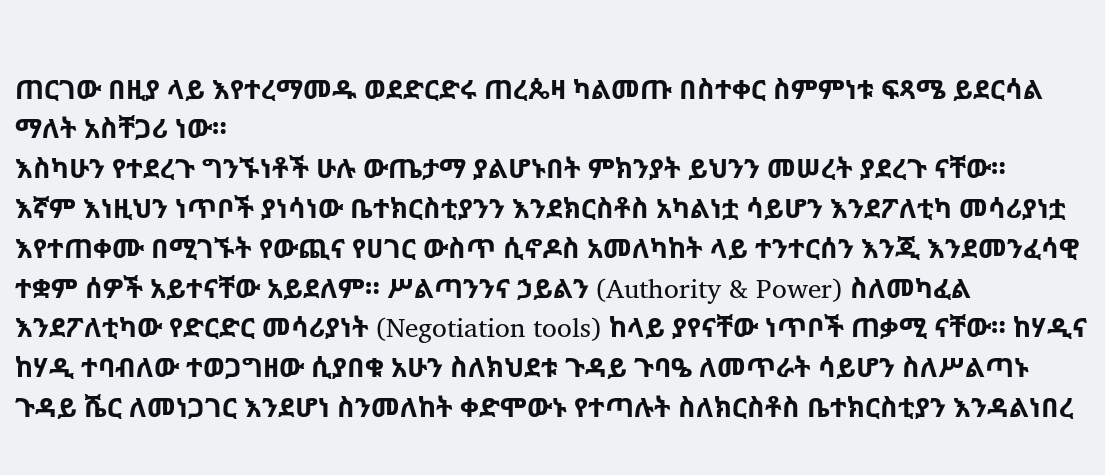ጠርገው በዚያ ላይ እየተረማመዱ ወደድርድሩ ጠረጴዛ ካልመጡ በስተቀር ስምምነቱ ፍጻሜ ይደርሳል ማለት አስቸጋሪ ነው።
እስካሁን የተደረጉ ግንኙነቶች ሁሉ ውጤታማ ያልሆኑበት ምክንያት ይህንን መሠረት ያደረጉ ናቸው።
እኛም እነዚህን ነጥቦች ያነሳነው ቤተክርስቲያንን እንደክርስቶስ አካልነቷ ሳይሆን እንደፖለቲካ መሳሪያነቷ እየተጠቀሙ በሚገኙት የውጪና የሀገር ውስጥ ሲኖዶስ አመለካከት ላይ ተንተርሰን እንጂ እንደመንፈሳዊ ተቋም ሰዎች አይተናቸው አይደለም። ሥልጣንንና ኃይልን (Authority & Power) ስለመካፈል እንደፖለቲካው የድርድር መሳሪያነት (Negotiation tools) ከላይ ያየናቸው ነጥቦች ጠቃሚ ናቸው። ከሃዲና ከሃዲ ተባብለው ተወጋግዘው ሲያበቁ አሁን ስለክህደቱ ጉዳይ ጉባዔ ለመጥራት ሳይሆን ስለሥልጣኑ ጉዳይ ሼር ለመነጋገር እንደሆነ ስንመለከት ቀድሞውኑ የተጣሉት ስለክርስቶስ ቤተክርስቲያን እንዳልነበረ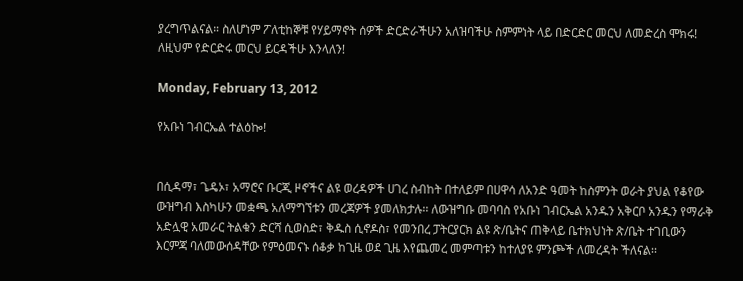ያረግጥልናል። ስለሆነም ፖለቲከኞቹ የሃይማኖት ሰዎች ድርድራችሁን አለዝባችሁ ስምምነት ላይ በድርድር መርህ ለመድረስ ሞክሩ!
ለዚህም የድርድሩ መርህ ይርዳችሁ እንላለን!

Monday, February 13, 2012

የአቡነ ገብርኤል ተልዕኰ!


በሲዳማ፣ ጌዴኦ፣ አማሮና ቡርጂ ዞኖችና ልዩ ወረዳዎች ሀገረ ስብከት በተለይም በሀዋሳ ለአንድ ዓመት ከስምንት ወራት ያህል የቆየው ውዝግብ እስካሁን መቋጫ አለማግኘቱን መረጃዎች ያመለክታሉ፡፡ ለውዝግቡ መባባስ የአቡነ ገብርኤል አንዱን አቅርቦ አንዱን የማራቅ አድሏዊ አመራር ትልቁን ድርሻ ሲወስድ፣ ቅዱስ ሲኖዶስ፣ የመንበረ ፓትርያርክ ልዩ ጽ/ቤትና ጠቅላይ ቤተክህነት ጽ/ቤት ተገቢውን እርምጃ ባለመውሰዳቸው የምዕመናኑ ሰቆቃ ከጊዜ ወደ ጊዜ እየጨመረ መምጣቱን ከተለያዩ ምንጮች ለመረዳት ችለናል፡፡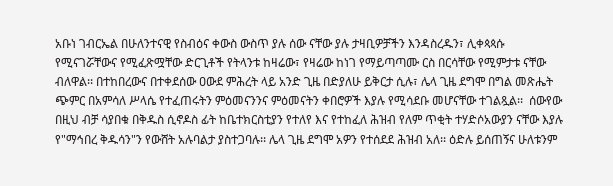አቡነ ገብርኤል በሁለንተናዊ የስብዕና ቀውስ ውስጥ ያሉ ሰው ናቸው ያሉ ታዛቢዎቻችን እንዳስረዱን፣ ሊቀጳጳሱ የሚናገሯቸውና የሚፈጽሟቸው ድርጊቶች የትላንቱ ከዛሬው፣ የዛሬው ከነገ የማይጣጣሙ ርስ በርሳቸው የሚምታቱ ናቸው ብለዋል፡፡ በተከበረውና በተቀደሰው ዐውደ ምሕረት ላይ አንድ ጊዜ በድያለሁ ይቅርታ ሲሉ፣ ሌላ ጊዜ ደግሞ በግል መጽሔት ጭምር በአምሳለ ሥላሴ የተፈጠሩትን ምዕመናንንና ምዕመናትን ቀበሮዎች እያሉ የሚሳደቡ መሆናቸው ተገልጿል፡፡  ሰውየው በዚህ ብቻ ሳያበቁ በቅዱስ ሲኖዶስ ፊት ከቤተክርስቲያን የተለየ እና የተከፈለ ሕዝብ የለም ጥቂት ተሃድሶአውያን ናቸው እያሉ የ"ማኅበረ ቅዱሳን"ን የውሸት አሉባልታ ያስተጋባሉ፡፡ ሌላ ጊዜ ደግሞ አዎን የተሰደደ ሕዝብ አለ፡፡ ዕድሉ ይሰጠኝና ሁለቱንም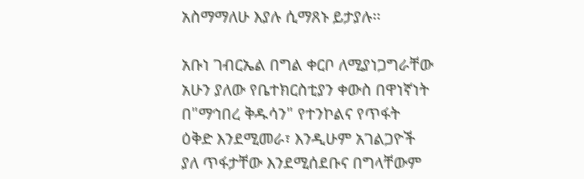አስማማለሁ እያሉ ሲማጸኑ ይታያሉ፡፡

አቡነ ገብርኤል በግል ቀርቦ ለሚያነጋግራቸው አሁን ያለው የቤተክርስቲያን ቀውስ በዋነኛነት በ"ማኅበረ ቅዱሳን" የተንኮልና የጥፋት ዕቅድ እንደሚመራ፣ እንዲሁም አገልጋዮች ያለ ጥፋታቸው እንደሚሰደቡና በግላቸውም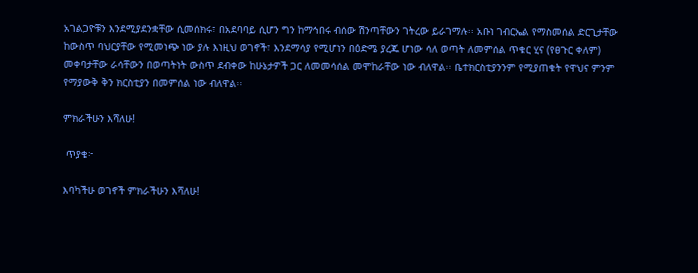አገልጋዮቹን እንደሚያደንቋቸው ሲመሰክሩ፣ በአደባባይ ሲሆን ግን ከማኅበሩ ብሰው ሽንጣቸውን ገትረው ይራገማሉ፡፡ አቡነ ገብርኤል የማስመሰል ድርጊታቸው ከውስጥ ባህርያቸው የሚመነጭ ነው ያሉ እነዚህ ወገኖች፣ እንደማሳያ የሚሆነን በዕድሜ ያረጁ ሆነው ሳለ ወጣት ለመምሰል ጥቁር ሂና (የፀጉር ቀለም) መቀባታቸው ራሳቸውን በወጣትነት ውስጥ ደብቀው ከሁኔታዎች ጋር ለመመሳሰል መሞከራቸው ነው ብለዋል፡፡ ቤተክርስቲያንንም የሚያጠቁት የዋህና ምንም የማያውቅ ቅን ክርስቲያን በመምሰል ነው ብለዋል፡፡

ምክራችሁን እሻለሁ!

 ጥያቄ፦

እባካችሁ ወገኖች ምክራችሁን እሻለሁ!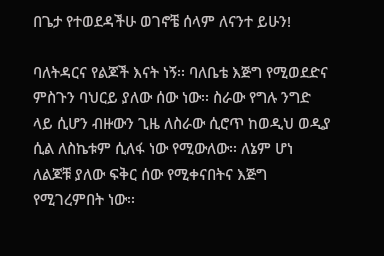በጌታ የተወደዳችሁ ወገኖቼ ሰላም ለናንተ ይሁን!

ባለትዳርና የልጆች እናት ነኝ፡፡ ባለቤቴ እጅግ የሚወደድና ምስጉን ባህርይ ያለው ሰው ነው፡፡ ስራው የግሉ ንግድ ላይ ሲሆን ብዙውን ጊዜ ለስራው ሲሮጥ ከወዲህ ወዲያ ሲል ለስኬቱም ሲለፋ ነው የሚውለው፡፡ ለኔም ሆነ ለልጆቹ ያለው ፍቅር ሰው የሚቀናበትና እጅግ የሚገረምበት ነው፡፡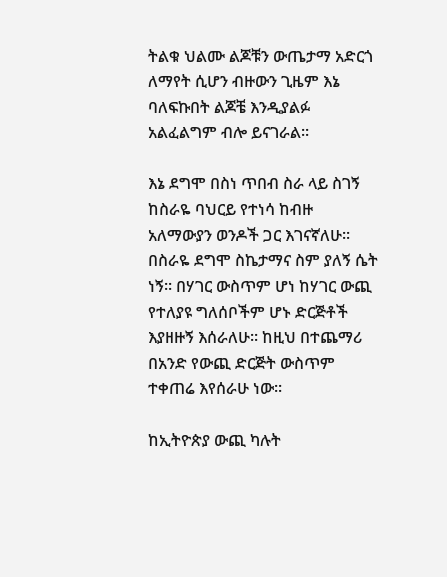ትልቁ ህልሙ ልጆቹን ውጤታማ አድርጎ ለማየት ሲሆን ብዙውን ጊዜም እኔ ባለፍኩበት ልጆቼ እንዲያልፉ አልፈልግም ብሎ ይናገራል፡፡

እኔ ደግሞ በስነ ጥበብ ስራ ላይ ስገኝ ከስራዬ ባህርይ የተነሳ ከብዙ አለማውያን ወንዶች ጋር እገናኛለሁ፡፡ በስራዬ ደግሞ ስኬታማና ስም ያለኝ ሴት ነኝ፡፡ በሃገር ውስጥም ሆነ ከሃገር ውጪ የተለያዩ ግለሰቦችም ሆኑ ድርጅቶች እያዘዙኝ እሰራለሁ፡፡ ከዚህ በተጨማሪ በአንድ የውጪ ድርጅት ውስጥም ተቀጠሬ እየሰራሁ ነው፡፡

ከኢትዮጵያ ውጪ ካሉት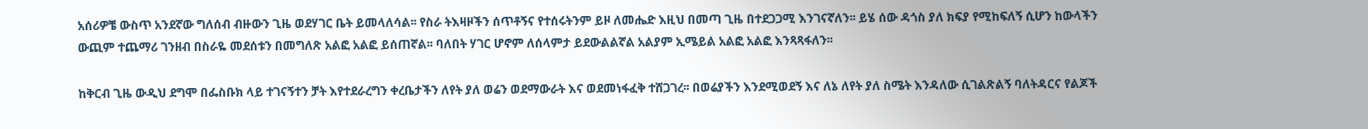አሰሪዎቼ ውስጥ አንደኛው ግለሰብ ብዙውን ጊዜ ወደሃገር ቤት ይመላለሳል፡፡ የስራ ትእዛዞችን ሰጥቶኝና የተሰሩትንም ይዞ ለመሔድ እዚህ በመጣ ጊዜ በተደጋጋሚ እንገናኛለን፡፡ ይሄ ሰው ዳጎስ ያለ ክፍያ የሚከፍለኝ ሲሆን ከውላችን ውጪም ተጨማሪ ገንዘብ በስራዬ መደሰቱን በመግለጽ አልፎ አልፎ ይሰጠኛል፡፡ ባለበት ሃገር ሆኖም ለሰላምታ ይደውልልኛል አልያም ኢሜይል አልፎ አልፎ እንጻጻፋለን፡፡

ከቅርብ ጊዜ ውዲህ ደግሞ በፌስቡክ ላይ ተገናኝተን ቻት እየተደራረግን ቀረቤታችን ለየት ያለ ወሬን ወደማውራት እና ወደመነፋፈቅ ተሸጋገረ፡፡ በወሬያችን እንደሚወደኝ እና ለኔ ለየት ያለ ስሜት እንዳለው ሲገልጽልኝ ባለትዳርና የልጆች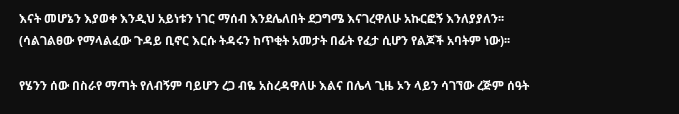እናት መሆኔን እያወቀ እንዲህ አይነቱን ነገር ማሰብ እንደሌለበት ደጋግሜ እናገረዋለሁ አኩርፎኝ እንለያያለን፡፡ (ሳልገልፀው የማላልፈው ጉዳይ ቢኖር እርሱ ትዳሩን ከጥቂት አመታት በፊት የፈታ ሲሆን የልጆች አባትም ነው)፡፡

የሄንን ሰው በስራየ ማጣት የለብኝም ባይሆን ረጋ ብዬ አስረዳዋለሁ እልና በሌላ ጊዜ ኦን ላይን ሳገኘው ረጅም ሰዓት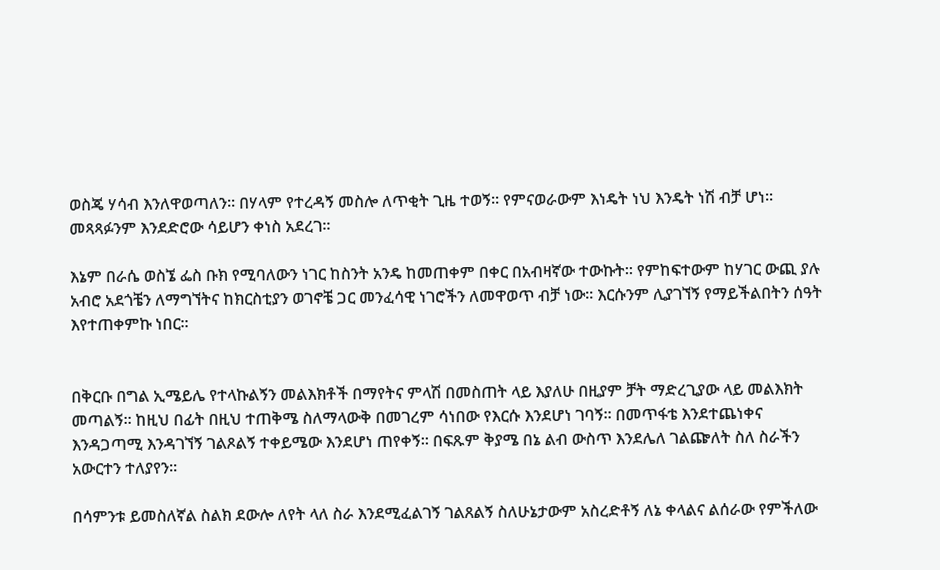ወስጄ ሃሳብ እንለዋወጣለን፡፡ በሃላም የተረዳኝ መስሎ ለጥቂት ጊዜ ተወኝ፡፡ የምናወራውም እነዴት ነህ እንዴት ነሽ ብቻ ሆነ፡፡ መጻጻፉንም እንደድሮው ሳይሆን ቀነስ አደረገ፡፡

እኔም በራሴ ወስኜ ፌስ ቡክ የሚባለውን ነገር ከስንት አንዴ ከመጠቀም በቀር በአብዛኛው ተውኩት፡፡ የምከፍተውም ከሃገር ውጪ ያሉ አብሮ አደጎቼን ለማግኘትና ከክርስቲያን ወገኖቼ ጋር መንፈሳዊ ነገሮችን ለመዋወጥ ብቻ ነው፡፡ እርሱንም ሊያገኘኝ የማይችልበትን ሰዓት እየተጠቀምኩ ነበር፡፡


በቅርቡ በግል ኢሜይሌ የተላኩልኝን መልእክቶች በማየትና ምላሽ በመስጠት ላይ እያለሁ በዚያም ቻት ማድረጊያው ላይ መልእክት መጣልኝ፡፡ ከዚህ በፊት በዚህ ተጠቅሜ ስለማላውቅ በመገረም ሳነበው የእርሱ እንደሆነ ገባኝ፡፡ በመጥፋቴ እንደተጨነቀና እንዳጋጣሚ እንዳገኘኝ ገልጾልኝ ተቀይሜው እንደሆነ ጠየቀኝ፡፡ በፍጹም ቅያሜ በኔ ልብ ውስጥ እንደሌለ ገልጬለት ስለ ስራችን አውርተን ተለያየን፡፡

በሳምንቱ ይመስለኛል ስልክ ደውሎ ለየት ላለ ስራ እንደሚፈልገኝ ገልጸልኝ ስለሁኔታውም አስረድቶኝ ለኔ ቀላልና ልሰራው የምችለው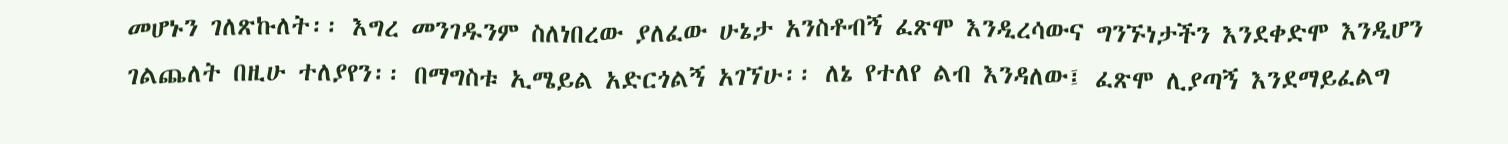መሆኑን ገለጽኩለት፡፡ እግረ መንገዱንም ስለነበረው ያለፈው ሁኔታ አንስቶብኝ ፈጽሞ እንዲረሳውና ግንኙነታችን እንደቀድሞ እንዲሆን ገልጨለት በዚሁ ተለያየን፡፡ በማግስቱ ኢሜይል አድርጎልኝ አገኘሁ፡፡ ለኔ የተለየ ልብ እንዳለው፤ ፈጽሞ ሊያጣኝ እንደማይፈልግ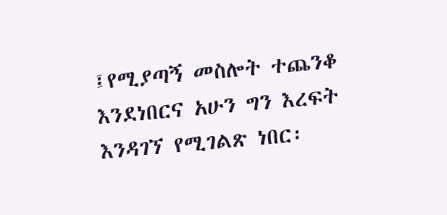፤የሚያጣኝ መስሎት ተጨንቆ እንደነበርና አሁን ግን እረፍት እንዳገኘ የሚገልጽ ነበር፡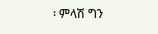፡ ምላሽ ግን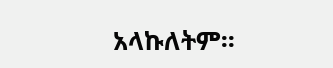አላኩለትም፡፡